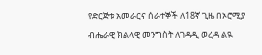የድርጅቱ አመራርና ሰራተኞች ለ18ኛ ጊዜ በኦሮሚያ ብሔራዊ ክልላዊ መንግስት ለገዳዲ ወረዳ ልዪ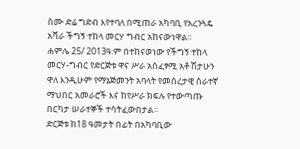ስሙ ድሬ ግድብ እየተባለ በሚጠራ አካባቢ የአረንጓዴ አሻራ ችግኝ ተከላ መርሃ ግብር አከናውነዋል፡፡
ሐምሌ 25/ 2013ዓ.ም በተከናወነው የችግኝ ተከላ መርሃ-ግብር የድርጅቱ ዋና ሥራ አስፈፃሚ አቶ ሽታሁን ዋለ እንዲሁም የማኔጅመንት አባላት የመሰረታዊ ሰራተኛ ማህበር አመራሮች እና ከየሥራ ክፍሉ የተውጣጡ በርካታ ሠራተኞች ተሳትፈውበታል፡፡
ድርጅቱ ከ18 ዓመታት በፊት በአካባቢው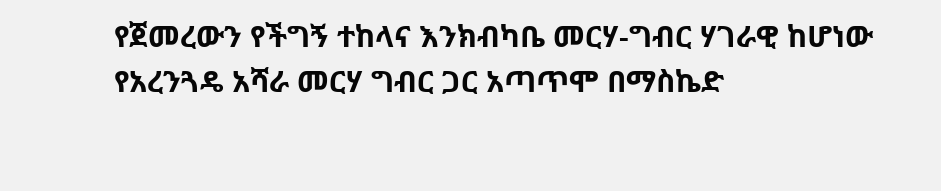የጀመረውን የችግኝ ተከላና እንክብካቤ መርሃ-ግብር ሃገራዊ ከሆነው የአረንጓዴ አሻራ መርሃ ግብር ጋር አጣጥሞ በማስኬድ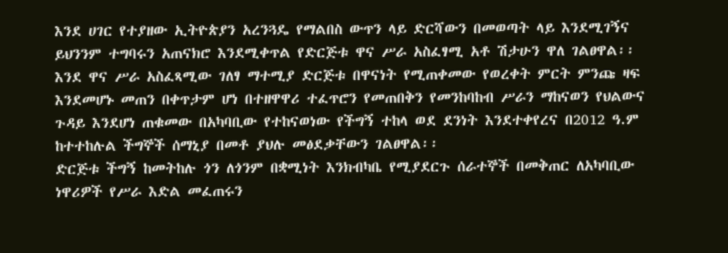እንደ ሀገር የተያዘው ኢትዮጵያን አረንጓዴ የማልበስ ውጥን ላይ ድርሻውን በመወጣት ላይ እንደሚገኝና ይህንንም ተግባሩን አጠናክሮ እንደሚቀጥል የድርጅቱ ዋና ሥራ አስፈፃሚ አቶ ሽታሁን ዋለ ገልፀዋል፡፡
እንደ ዋና ሥራ አስፈጻሚው ገለፃ ማተሚያ ድርጅቱ በዋናነት የሚጠቀመው የወረቀት ምርት ምንጩ ዛፍ እንደመሆኑ መጠን በቀጥታም ሆነ በተዘዋዋሪ ተፈጥሮን የመጠበቅን የመንከባከብ ሥራን ማከናወን የህልውና ጉዳይ እንደሆነ ጠቁመው በአካባቢው የተከናወነው የችግኝ ተከላ ወደ ደንነት እንደተቀየረና በ2012 ዓ.ም ከተተከሉል ችግኞች ሰማኒያ በመቶ ያህሉ መፅደቃቸውን ገልፀዋል፡፡
ድርጅቱ ችግኝ ከመትከሉ ጎን ለጎንም በቋሚነት እንክብካቤ የሚያደርጉ ሰራተኞች በመቅጠር ለአካባቢው ነዋሪዎች የሥራ እድል መፈጠሩን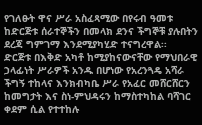የገለፁት ዋና ሥራ አስፈጻሚው በየሩብ ዓመቱ ከድርጅቱ ሰራተኞችን በመላክ ደንና ችግኞቹ ያሉበትን ደረጃ ግምገማ እንደሚያካሂድ ተናግረዋል፡፡
ድርጅቱ በእቅድ አካቶ ከሚያከናውናቸው የማህበራዊ ኃላፊነት ሥራዎች አንዱ በሆነው የአረንጓዴ አሻራ ችግኝ ተከላና እንክብካቤ ሥራ የአፈር መሸርሸርን ከመግታት እና ስነ-ምህዳሩን ከማስተካከል ባሻገር ቀደም ሲል የተተከሉ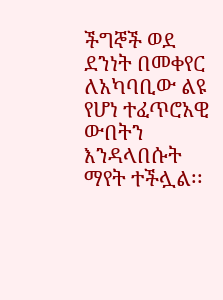ችግኞች ወደ ደንነት በመቀየር ለአካባቢው ልዩ የሆነ ተፈጥሮአዊ ውበትን እንዳላበሱት ማየት ተችሏል፡፡